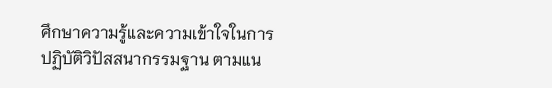ศึกษาความรู้และความเข้าใจในการปฏิบัติวิปัสสนากรรมฐาน ตามแน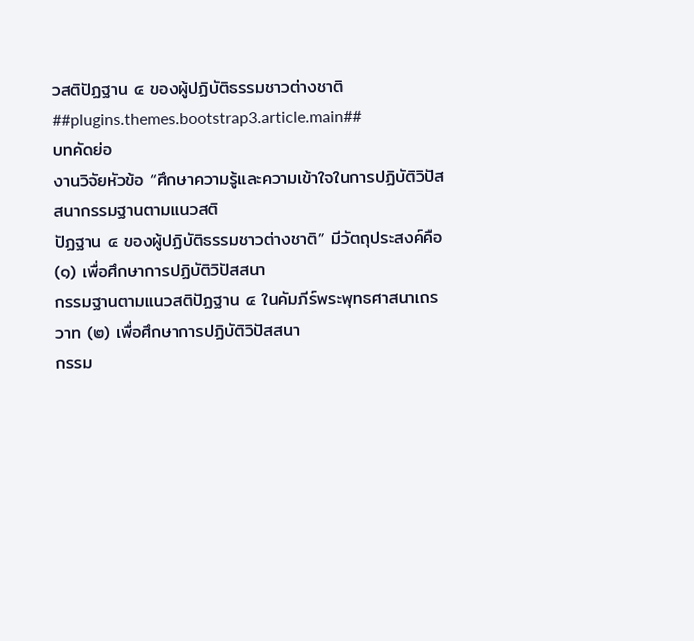วสติปัฏฐาน ๔ ของผู้ปฏิบัติธรรมชาวต่างชาติ
##plugins.themes.bootstrap3.article.main##
บทคัดย่อ
งานวิจัยหัวข้อ “ศึกษาความรู้และความเข้าใจในการปฏิบัติวิปัสสนากรรมฐานตามแนวสติ
ปัฏฐาน ๔ ของผู้ปฏิบัติธรรมชาวต่างชาติ” มีวัตถุประสงค์คือ (๑) เพื่อศึกษาการปฏิบัติวิปัสสนา
กรรมฐานตามแนวสติปัฏฐาน ๔ ในคัมภีร์พระพุทธศาสนาเถรวาท (๒) เพื่อศึกษาการปฏิบัติวิปัสสนา
กรรม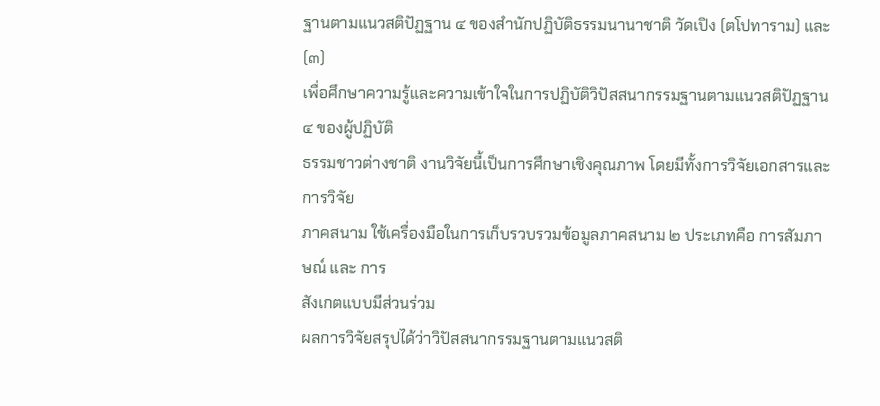ฐานตามแนวสติปัฏฐาน ๔ ของสำนักปฏิบัติธรรมนานาชาติ วัดเปิง (ตโปทาราม) และ (๓)
เพื่อศึกษาความรู้และความเข้าใจในการปฏิบัติวิปัสสนากรรมฐานตามแนวสติปัฏฐาน ๔ ของผู้ปฏิบัติ
ธรรมชาวต่างชาติ งานวิจัยนี้เป็นการศึกษาเชิงคุณภาพ โดยมีทั้งการวิจัยเอกสารและการวิจัย
ภาคสนาม ใช้เครื่องมือในการเก็บรวบรวมข้อมูลภาคสนาม ๒ ประเภทคือ การสัมภาษณ์ และ การ
สังเกตแบบมีส่วนร่วม
ผลการวิจัยสรุปได้ว่าวิปัสสนากรรมฐานตามแนวสติ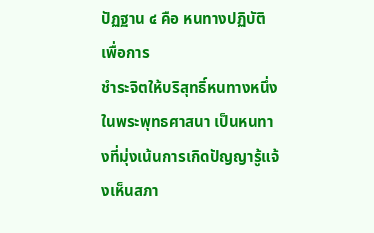ปัฏฐาน ๔ คือ หนทางปฏิบัติเพื่อการ
ชำระจิตให้บริสุทธิ์หนทางหนึ่งในพระพุทธศาสนา เป็นหนทางที่มุ่งเน้นการเกิดปัญญารู้แจ้งเห็นสภา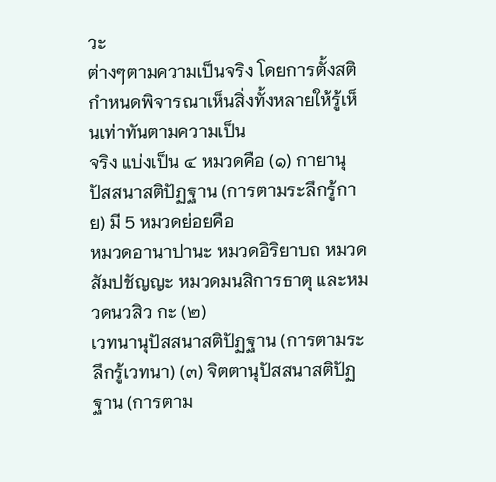วะ
ต่างๆตามความเป็นจริง โดยการตั้งสติกำหนดพิจารณาเห็นสิ่งทั้งหลายให้รู้เห็นเท่าทันตามความเป็น
จริง แบ่งเป็น ๔ หมวดคือ (๑) กายานุปัสสนาสติปัฏฐาน (การตามระลึกรู้กาย) มี 5 หมวดย่อยคือ
หมวดอานาปานะ หมวดอิริยาบถ หมวดสัมปชัญญะ หมวดมนสิการธาตุ และหมวดนวสิว กะ (๒)
เวทนานุปัสสนาสติปัฏฐาน (การตามระลึกรู้เวทนา) (๓) จิตตานุปัสสนาสติปัฏฐาน (การตาม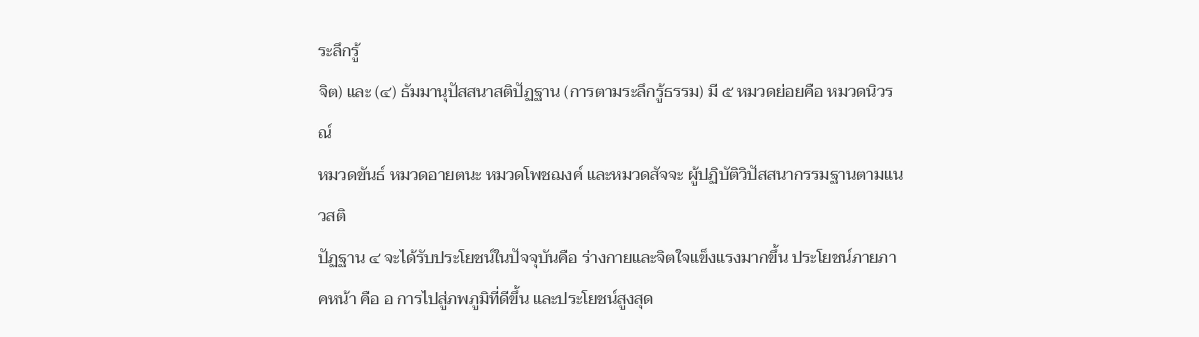ระลึกรู้
จิต) และ (๔) ธัมมานุปัสสนาสติปัฏฐาน (การตามระลึกรู้ธรรม) มี ๕ หมวดย่อยคือ หมวดนิวรณ์
หมวดขันธ์ หมวดอายตนะ หมวดโพชฌงค์ และหมวดสัจจะ ผู้ปฏิบัติวิปัสสนากรรมฐานตามแนวสติ
ปัฏฐาน ๔ จะได้รับประโยชน์ในปัจจุบันคือ ร่างกายและจิตใจแข็งแรงมากขึ้น ประโยชน์ภายภาคหน้า คือ อ การไปสู่ภพภูมิที่ดีขึ้น และประโยชน์สูงสุด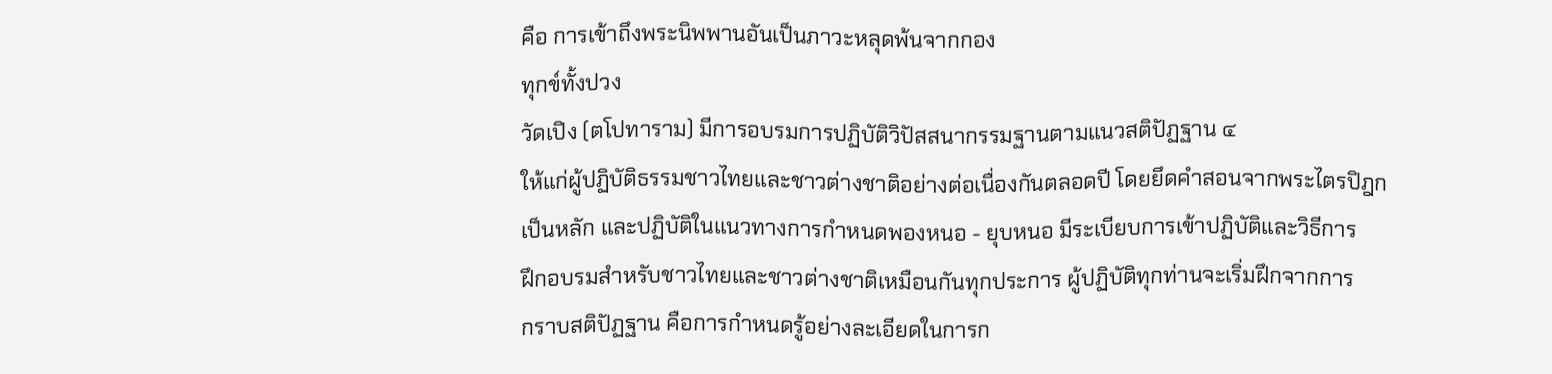คือ การเข้าถึงพระนิพพานอันเป็นภาวะหลุดพ้นจากกอง
ทุกข์ทั้งปวง
วัดเปิง (ตโปทาราม) มีการอบรมการปฏิบัติวิปัสสนากรรมฐานตามแนวสติปัฏฐาน ๔
ให้แก่ผู้ปฏิบัติธรรมชาวไทยและชาวต่างชาติอย่างต่อเนื่องกันตลอดปี โดยยึดคำสอนจากพระไตรปิฎก
เป็นหลัก และปฏิบัติในแนวทางการกำหนดพองหนอ - ยุบหนอ มีระเบียบการเข้าปฏิบัติและวิธีการ
ฝึกอบรมสำหรับชาวไทยและชาวต่างชาติเหมือนกันทุกประการ ผู้ปฏิบัติทุกท่านจะเริ่มฝึกจากการ
กราบสติปัฏฐาน คือการกำหนดรู้อย่างละเอียดในการก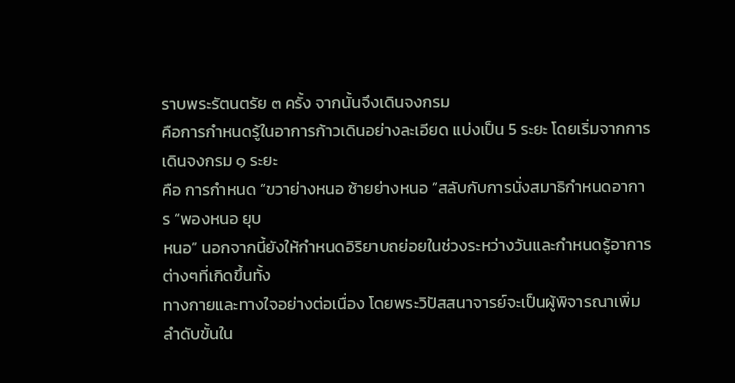ราบพระรัตนตรัย ๓ ครั้ง จากนั้นจึงเดินจงกรม
คือการกำหนดรู้ในอาการก้าวเดินอย่างละเอียด แบ่งเป็น 5 ระยะ โดยเริ่มจากการเดินจงกรม ๑ ระยะ
คือ การกำหนด “ขวาย่างหนอ ซ้ายย่างหนอ ”สลับกับการนั่งสมาธิกำหนดอาการ “พองหนอ ยุบ
หนอ” นอกจากนี้ยังให้กำหนดอิริยาบถย่อยในช่วงระหว่างวันและกำหนดรู้อาการต่างๆที่เกิดขึ้นทั้ง
ทางกายและทางใจอย่างต่อเนื่อง โดยพระวิปัสสนาจารย์จะเป็นผู้พิจารณาเพิ่มลำดับขั้นใน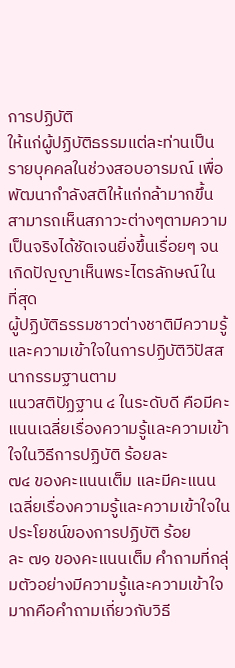การปฏิบัติ
ให้แก่ผู้ปฏิบัติธรรมแต่ละท่านเป็นรายบุคคลในช่วงสอบอารมณ์ เพื่อพัฒนากำลังสติให้แก่กล้ามากขึ้น
สามารถเห็นสภาวะต่างๆตามความเป็นจริงได้ชัดเจนยิ่งขึ้นเรื่อยๆ จนเกิดปัญญาเห็นพระไตรลักษณ์ใน
ที่สุด
ผู้ปฏิบัติธรรมชาวต่างชาติมีความรู้และความเข้าใจในการปฏิบัติวิปัสสนากรรมฐานตาม
แนวสติปัฏฐาน ๔ ในระดับดี คือมีคะแนนเฉลี่ยเรื่องความรู้และความเข้าใจในวิธีการปฏิบัติ ร้อยละ
๗๔ ของคะแนนเต็ม และมีคะแนนเฉลี่ยเรื่องความรู้และความเข้าใจในประโยชน์ของการปฏิบัติ ร้อย
ละ ๗๑ ของคะแนนเต็ม คำถามที่กลุ่มตัวอย่างมีความรู้และความเข้าใจมากคือคำถามเกี่ยวกับวิธี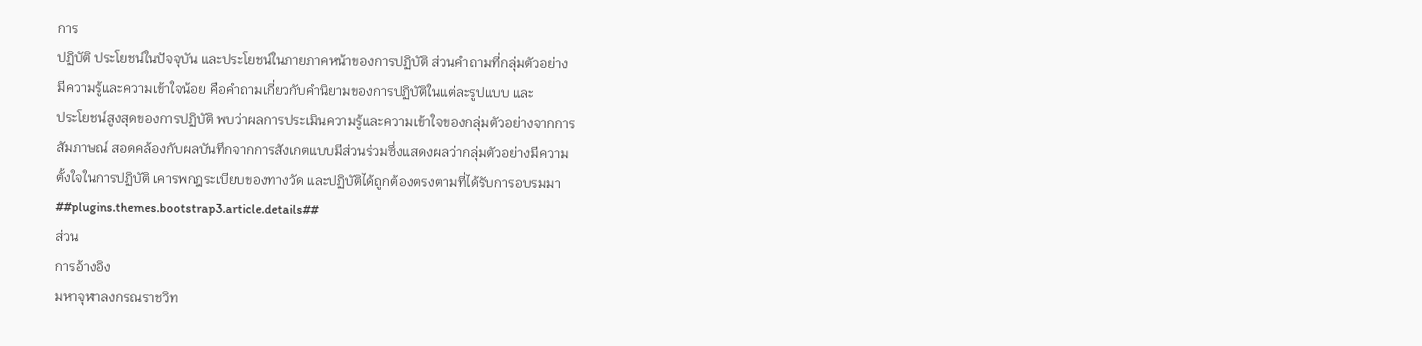การ
ปฏิบัติ ประโยชน์ในปัจจุบัน และประโยชน์ในภายภาคหน้าของการปฏิบัติ ส่วนคำถามที่กลุ่มตัวอย่าง
มีความรู้และความเข้าใจน้อย คือคำถามเกี่ยวกับคำนิยามของการปฏิบัติในแต่ละรูปแบบ และ
ประโยชน์สูงสุดของการปฏิบัติ พบว่าผลการประเมินความรู้และความเข้าใจของกลุ่มตัวอย่างจากการ
สัมภาษณ์ สอดคล้องกับผลบันทึกจากการสังเกตแบบมีส่วนร่วมซึ่งแสดงผลว่ากลุ่มตัวอย่างมีความ
ตั้งใจในการปฏิบัติ เคารพกฎระเบียบของทางวัด และปฏิบัติได้ถูกต้องตรงตามที่ได้รับการอบรมมา
##plugins.themes.bootstrap3.article.details##
ส่วน
การอ้างอิง
มหาจุฬาลงกรณราชวิท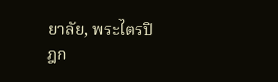ยาลัย, พระไตรปิฎก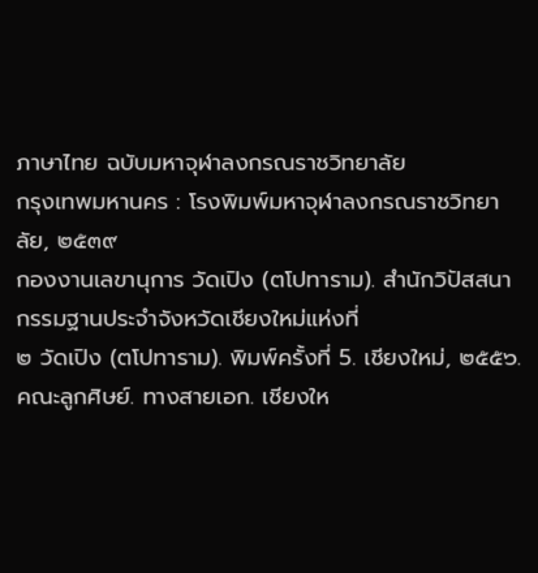ภาษาไทย ฉบับมหาจุฬาลงกรณราชวิทยาลัย
กรุงเทพมหานคร : โรงพิมพ์มหาจุฬาลงกรณราชวิทยาลัย, ๒๕๓๙
กองงานเลขานุการ วัดเปิง (ตโปทาราม). สำนักวิปัสสนากรรมฐานประจำจังหวัดเชียงใหม่แห่งที่
๒ วัดเปิง (ตโปทาราม). พิมพ์ครั้งที่ 5. เชียงใหม่, ๒๕๕๖.
คณะลูกศิษย์. ทางสายเอก. เชียงให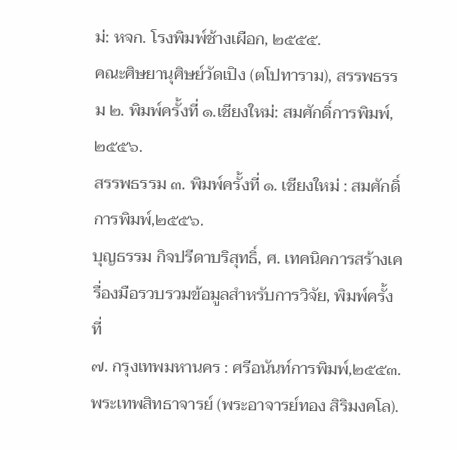ม่: หจก. โรงพิมพ์ช้างเผือก, ๒๕๕๕.
คณะศิษยานุศิษย์วัดเปิง (ตโปทาราม), สรรพธรรม ๒. พิมพ์ครั้งที่ ๑.เชียงใหม่: สมศักดิ์การพิมพ์,
๒๕๕๖.
สรรพธรรม ๓. พิมพ์ครั้งที่ ๑. เชียงใหม่ : สมศักดิ์การพิมพ์,๒๕๕๖.
บุญธรรม กิจปรีดาบริสุทธิ์, ศ. เทคนิคการสร้างเครื่องมือรวบรวมข้อมูลสำหรับการวิจัย, พิมพ์ครั้งที่
๗. กรุงเทพมหานคร : ศรีอนันท์การพิมพ์,๒๕๕๓.
พระเทพสิทธาจารย์ (พระอาจารย์ทอง สิริมงคโล).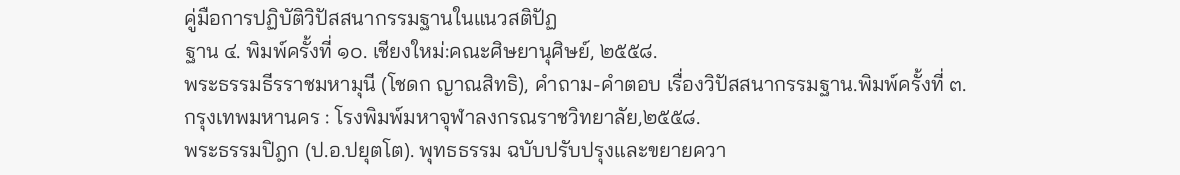คู่มือการปฏิบัติวิปัสสนากรรมฐานในแนวสติปัฏ
ฐาน ๔. พิมพ์ครั้งที่ ๑๐. เชียงใหม่:คณะศิษยานุศิษย์, ๒๕๕๘.
พระธรรมธีรราชมหามุนี (โชดก ญาณสิทธิ), คำถาม-คำตอบ เรื่องวิปัสสนากรรมฐาน.พิมพ์ครั้งที่ ๓.
กรุงเทพมหานคร : โรงพิมพ์มหาจุฬาลงกรณราชวิทยาลัย,๒๕๕๘.
พระธรรมปิฎก (ป.อ.ปยุตโต). พุทธธรรม ฉบับปรับปรุงและขยายควา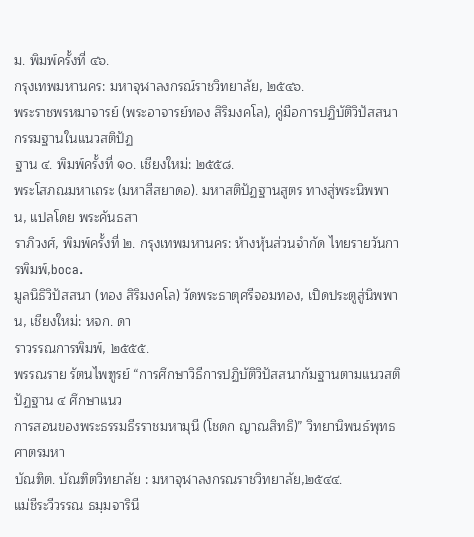ม. พิมพ์ครั้งที่ ๔๖.
กรุงเทพมหานคร: มหาจุฬาลงกรณ์ราชวิทยาลัย, ๒๕๔๖.
พระราชพรหมาจารย์ (พระอาจารย์ทอง สิริมงคโล), คู่มือการปฏิบัติวิปัสสนากรรมฐานในแนวสติปัฏ
ฐาน ๔. พิมพ์ครั้งที่ ๑๐. เชียงใหม่: ๒๕๕๘.
พระโสภณมหาเถระ (มหาสีสยาดอ). มหาสติปัฏฐานสูตร ทางสู่พระนิพพาน, แปลโดย พระคันธสา
ราภิวงศ์, พิมพ์ครั้งที่ ๒. กรุงเทพมหานคร: ห้างหุ้นส่วนจำกัด ไทยรายวันการพิมพ์,boca.
มูลนิธิวิปัสสนา (ทอง สิริมงคโล) วัดพระธาตุศรีจอมทอง, เปิดประตูสู่นิพพาน, เชียงใหม่: หจก. ดา
ราวรรณการพิมพ์, ๒๕๕๕.
พรรณราย รัตนไพฑูรย์ “การศึกษาวิธีการปฏิบัติวิปัสสนากัมฐานตามแนวสติปัฏฐาน ๔ ศึกษาแนว
การสอนของพระธรรมธีรราชมหามุนี (โชดก ญาณสิทธิ)” วิทยานิพนธ์พุทธศาตรมหา
บัณฑิต. บัณฑิตวิทยาลัย : มหาจุฬาลงกรณราชวิทยาลัย,๒๕๔๔.
แม่ชีระวีวรรณ ธมฺมจารินี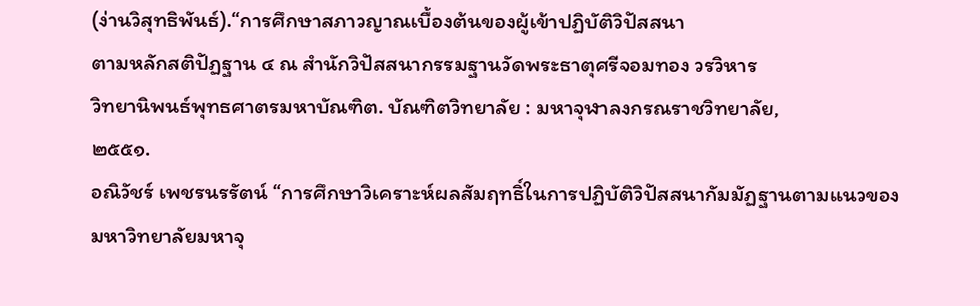(ง่านวิสุทธิพันธ์).“การศึกษาสภาวญาณเบื้องต้นของผู้เข้าปฏิบัติวิปัสสนา
ตามหลักสติปัฏฐาน ๔ ณ สำนักวิปัสสนากรรมฐานวัดพระธาตุศรีจอมทอง วรวิหาร
วิทยานิพนธ์พุทธศาตรมหาบัณฑิต. บัณฑิตวิทยาลัย : มหาจุฬาลงกรณราชวิทยาลัย,
๒๕๕๑.
อณิวัชร์ เพชรนรรัตน์ “การศึกษาวิเคราะห์ผลสัมฤทธิ์ในการปฏิบัติวิปัสสนากัมมัฏฐานตามแนวของ
มหาวิทยาลัยมหาจุ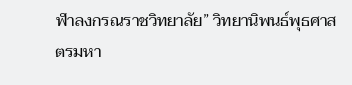ฬาลงกรณราชวิทยาลัย” วิทยานิพนธ์พุธศาสตรมหา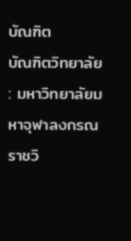บัณฑิต
บัณฑิตวิทยาลัย : มหาวิทยาลัยมหาจุฬาลงกรณราชวิ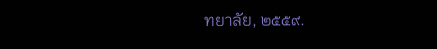ทยาลัย, ๒๕๕๙.